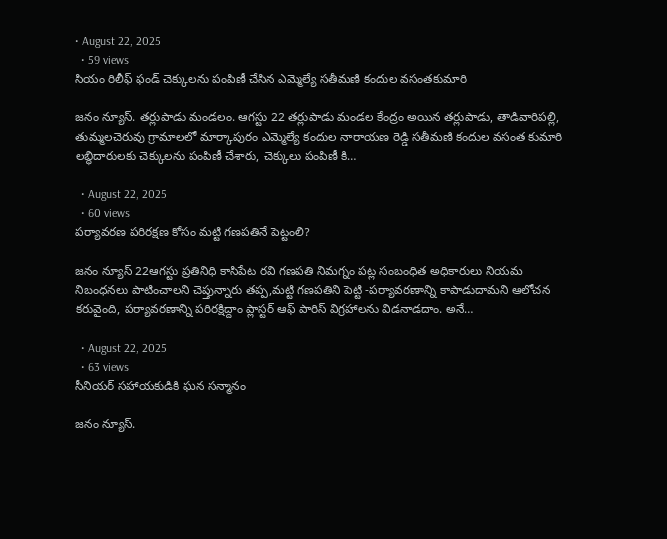• August 22, 2025
  • 59 views
సియం రిలీఫ్ ఫండ్ చెక్కులను పంపిణీ చేసిన ఎమ్మెల్యే సతీమణి కందుల వసంతకుమారి

జనం న్యూస్. తర్లుపాడు మండలం. ఆగస్టు 22 తర్లుపాడు మండల కేంద్రం అయిన తర్లుపాడు, తాడివారిపల్లి, తుమ్మలచెరువు గ్రామాలలో మార్కాపురం ఎమ్మెల్యే కందుల నారాయణ రెడ్డి సతీమణి కందుల వసంత కుమారి లబ్ధిదారులకు చెక్కులను పంపిణీ చేశారు, చెక్కులు పంపిణీ కి…

  • August 22, 2025
  • 60 views
పర్యావరణ పరిరక్షణ కోసం మట్టి గణపతినే పెట్టంలి?

జనం న్యూస్ 22ఆగస్టు ప్రతినిధి కాసిపేట రవి గణపతి నిమగ్నం పట్ల సంబంధిత అధికారులు నియమ నిబంధనలు పాటించాలని చెప్తున్నారు తప్ప,మట్టి గణపతిని పెట్టి -పర్యావరణాన్ని కాపాడుదామని ఆలోచన కరువైంది, పర్యావరణాన్ని పరిరక్షిద్దాం ప్లాస్టర్ ఆఫ్ పారిస్ విగ్రహాలను విడనాడదాం. అనే…

  • August 22, 2025
  • 63 views
సీనియర్ సహాయకుడికి ఘన సన్మానం

జనం న్యూస్.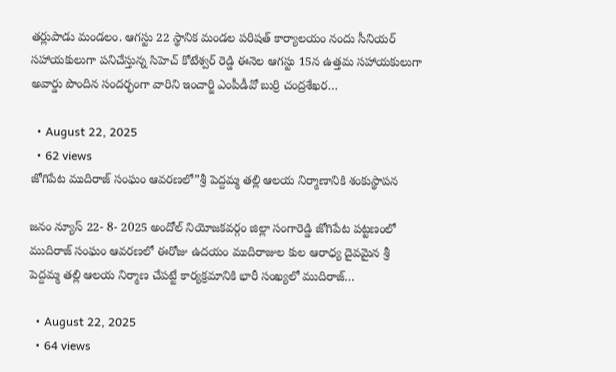తర్లుపాడు మండలం. ఆగస్టు 22 స్థానిక మండల పరిషత్ కార్యాలయం నందు సీనియర్ సహాయకులుగా పనిచేస్తున్న సిహెచ్ కోటేశ్వర్ రెడ్డి ఈనెల ఆగస్టు 15న ఉత్తమ సహాయకులుగా అవార్డు పొందిన సందర్భంగా వారిని ఇంచార్జి ఎంపీడీవో బుర్రి చంద్రశేఖర…

  • August 22, 2025
  • 62 views
జోగిపేట ముదిరాజ్ సంఘం ఆవరణలో”శ్రీ పెద్దమ్మ తల్లి ఆలయ నిర్మాణానికి శంకుస్థాపన

జనం న్యూస్ 22- 8- 2025 అందోల్ నియోజకవర్గం జిల్లా సంగారెడ్డి జోగిపేట పట్టణంలో ముదిరాజ్ సంఘం ఆవరణలో ఈరోజు ఉదయం ముదిరాజుల కుల ఆరాధ్య దైవమైన శ్రీ పెద్దమ్మ తల్లి ఆలయ నిర్మాణ చేపట్టే కార్యక్రమానికి భారీ సంఖ్యలో ముదిరాజ్…

  • August 22, 2025
  • 64 views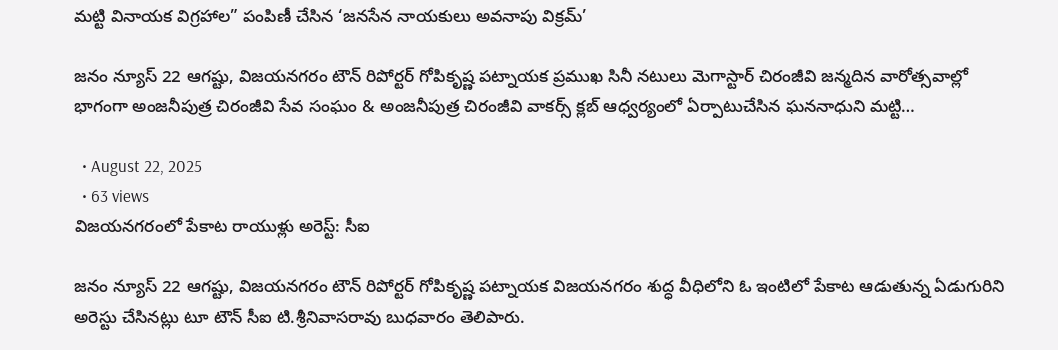మట్టి వినాయక విగ్రహాల” పంపిణీ చేసిన ‘జనసేన నాయకులు అవనాపు విక్రమ్’

జనం న్యూస్ 22 ఆగష్టు, విజయనగరం టౌన్ రిపోర్టర్ గోపికృష్ణ పట్నాయక ప్రముఖ సినీ నటులు మెగాస్టార్ చిరంజీవి జన్మదిన వారోత్సవాల్లో భాగంగా అంజనీపుత్ర చిరంజీవి సేవ సంఘం & అంజనీపుత్ర చిరంజీవి వాకర్స్ క్లబ్ ఆధ్వర్యంలో ఏర్పాటుచేసిన ఘననాధుని మట్టి…

  • August 22, 2025
  • 63 views
విజయనగరంలో పేకాట రాయుళ్లు అరెస్ట్‌: సీఐ

జనం న్యూస్ 22 ఆగష్టు, విజయనగరం టౌన్ రిపోర్టర్ గోపికృష్ణ పట్నాయక విజయనగరం శుద్ధ వీధిలోని ఓ ఇంటిలో పేకాట ఆడుతున్న ఏడుగురిని అరెస్టు చేసినట్లు టూ టౌన్‌ సీఐ టి.శ్రీనివాసరావు బుధవారం తెలిపారు.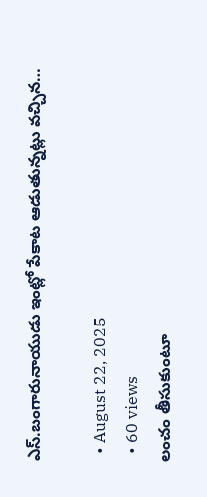ఎస్‌.బంగారునాయుడు ఇంట్లో పేకాట ఆడుతున్నట్లు వచ్చిన…

  • August 22, 2025
  • 60 views
లంచం తీసుకుంటూ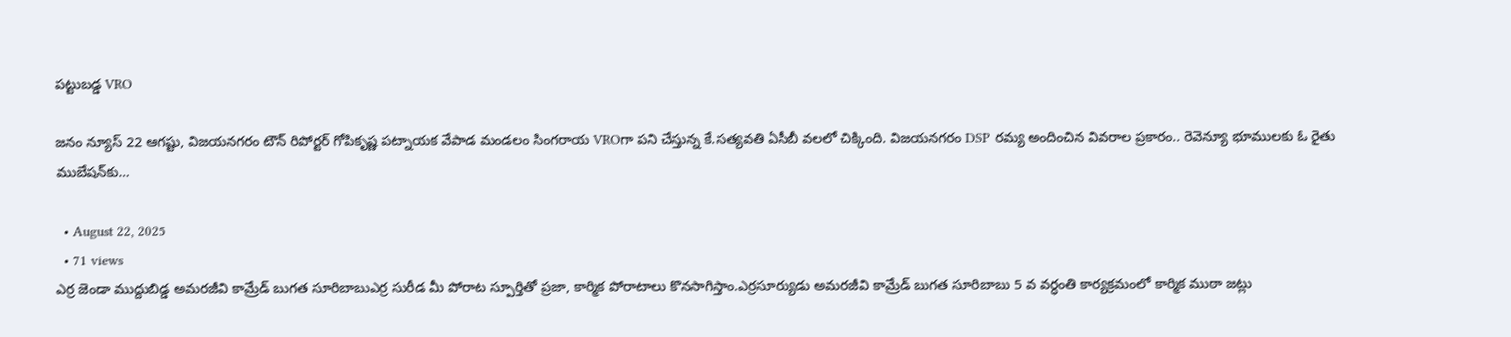పట్టుబడ్డ VRO

జనం న్యూస్ 22 ఆగష్టు, విజయనగరం టౌన్ రిపోర్టర్ గోపికృష్ణ పట్నాయక వేపాడ మండలం సింగరాయ VROగా పని చేస్తున్న కే.సత్యవతి ఏసీబీ వలలో చిక్కింది. విజయనగరం DSP రమ్య అందించిన వివరాల ప్రకారం.. రెవెన్యూ భూములకు ఓ రైతు ముబేషన్‌కు…

  • August 22, 2025
  • 71 views
ఎర్ర జెండా ముద్దుబిడ్డ అమరజీవి కామ్రేడ్ బుగత సూరిబాబుఎర్ర సురీడ మీ పోరాట స్పూర్తితో ప్రజా, కార్మిక పోరాటాలు కొనసాగిస్తాం.ఎర్రసూర్యుడు అమరజీవి కామ్రేడ్ బుగత సూరిబాబు 5 వ వర్ధంతి కార్యక్రమంలో కార్మిక ముఠా జట్లు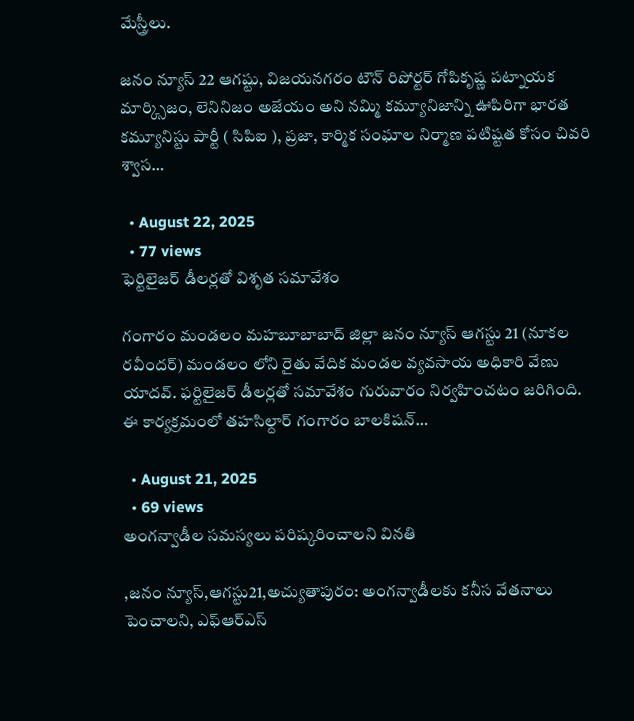మేస్త్రీలు.

జనం న్యూస్ 22 ఆగష్టు, విజయనగరం టౌన్ రిపోర్టర్ గోపికృష్ణ పట్నాయక మార్క్సిజం, లెనినిజం అజేయం అని నమ్మి కమ్యూనిజాన్ని ఊపిరిగా భారత కమ్యూనిస్టు పార్టీ ( సిపిఐ ), ప్రజా, కార్మిక సంఘాల నిర్మాణ పటిష్టత కోసం చివరి శ్వాస…

  • August 22, 2025
  • 77 views
ఫెర్టిలైజర్ డీలర్లతో విశృత సమావేశం

గంగారం మండలం మహబూబాబాద్ జిల్లా జనం న్యూస్ ఆగస్టు 21 (నూకల రవీందర్) మండలం లోని రైతు వేదిక మండల వ్యవసాయ అధికారి వేణు యాదవ్. ఫర్టిలైజర్ డీలర్లతో సమావేశం గురువారం నిర్వహించటం జరిగింది. ఈ కార్యక్రమంలో తహసిల్దార్ గంగారం బాలకిషన్…

  • August 21, 2025
  • 69 views
అంగన్వాడీల సమస్యలు పరిష్కరించాలని వినతి

,జనం న్యూస్,ఆగస్టు21,అచ్యుతాపురం: అంగన్వాడీలకు కనీస వేతనాలు పెంచాలని, ఎఫ్ఆర్ఎస్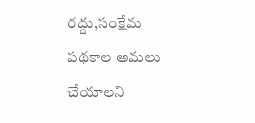రద్దు,సంక్షేమ పథకాల అమలు చేయాలని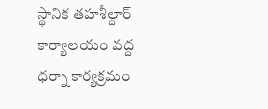స్థానిక తహశీల్దార్ కార్యాలయం వద్ద ధర్నా కార్యక్రమం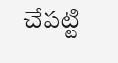చేపట్టి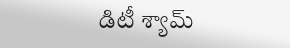డిటీ శ్యామ్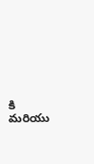కి మరియు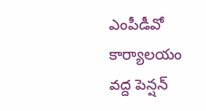ఎంపీడీవో కార్యాలయం వద్ద పెన్షన్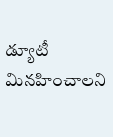డ్యూటీ మినహించాలని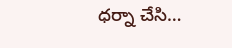ధర్నా చేసి…